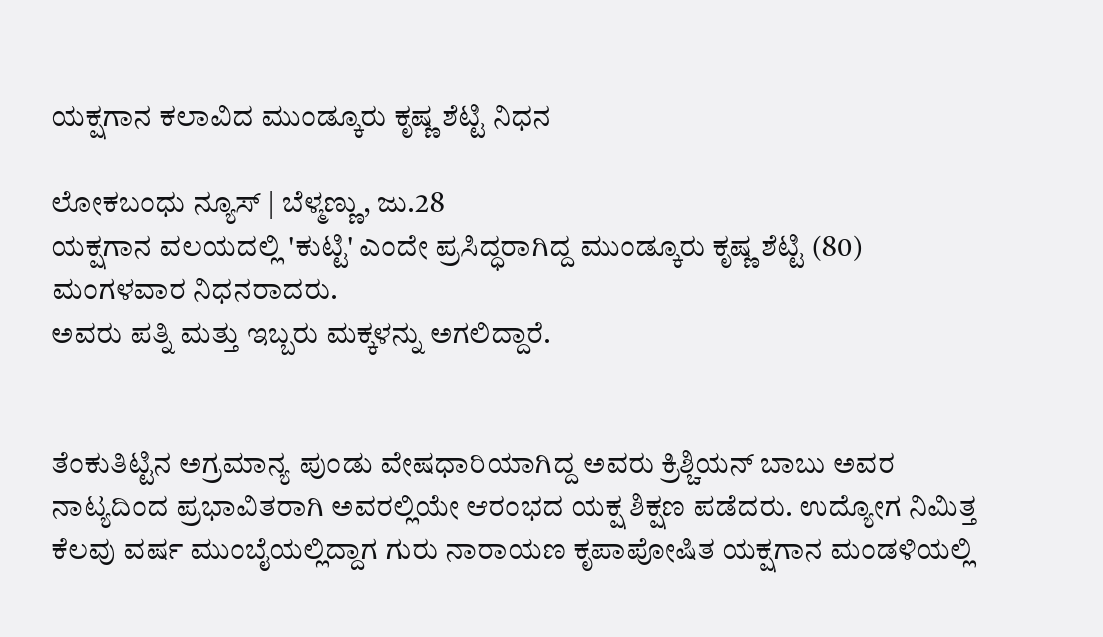ಯಕ್ಷಗಾನ ಕಲಾವಿದ ಮುಂಡ್ಕೂರು ಕೃಷ್ಣ ಶೆಟ್ಟಿ ನಿಧನ

ಲೋಕಬಂಧು ನ್ಯೂಸ್ | ಬೆಳ್ಮಣ್ಣು, ಜು.28
ಯಕ್ಷಗಾನ ವಲಯದಲ್ಲಿ 'ಕುಟ್ಟಿ' ಎಂದೇ ಪ್ರಸಿದ್ಧರಾಗಿದ್ದ ಮುಂಡ್ಕೂರು ಕೃಷ್ಣ ಶೆಟ್ಟಿ (80) ಮಂಗಳವಾರ ನಿಧನರಾದರು.
ಅವರು ಪತ್ನಿ ಮತ್ತು ಇಬ್ಬರು ಮಕ್ಕಳನ್ನು ಅಗಲಿದ್ದಾರೆ.


ತೆಂಕುತಿಟ್ಟಿನ ಅಗ್ರಮಾನ್ಯ ಪುಂಡು ವೇಷಧಾರಿಯಾಗಿದ್ದ ಅವರು ಕ್ರಿಶ್ಚಿಯನ್ ಬಾಬು ಅವರ ನಾಟ್ಯದಿಂದ ಪ್ರಭಾವಿತರಾಗಿ ಅವರಲ್ಲಿಯೇ ಆರಂಭದ ಯಕ್ಷ ಶಿಕ್ಷಣ ಪಡೆದರು. ಉದ್ಯೋಗ ನಿಮಿತ್ತ ಕೆಲವು ವರ್ಷ ಮುಂಬೈಯಲ್ಲಿದ್ದಾಗ ಗುರು ನಾರಾಯಣ ಕೃಪಾಪೋಷಿತ ಯಕ್ಷಗಾನ ಮಂಡಳಿಯಲ್ಲಿ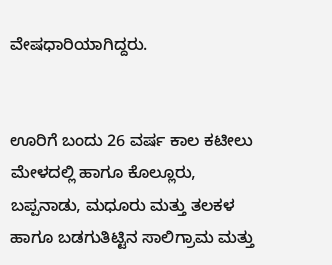ವೇಷಧಾರಿಯಾಗಿದ್ದರು.


ಊರಿಗೆ ಬಂದು 26 ವರ್ಷ ಕಾಲ ಕಟೀಲು ಮೇಳದಲ್ಲಿ ಹಾಗೂ ಕೊಲ್ಲೂರು, ಬಪ್ಪನಾಡು, ಮಧೂರು ಮತ್ತು ತಲಕಳ ಹಾಗೂ ಬಡಗುತಿಟ್ಟಿನ ಸಾಲಿಗ್ರಾಮ ಮತ್ತು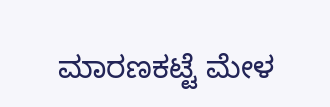ಮಾರಣಕಟ್ಟೆ ಮೇಳ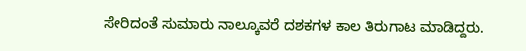ಸೇರಿದಂತೆ ಸುಮಾರು ನಾಲ್ಕೂವರೆ ದಶಕಗಳ ಕಾಲ ತಿರುಗಾಟ ಮಾಡಿದ್ದರು.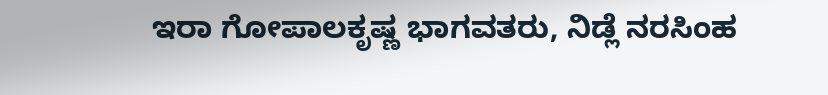ಇರಾ ಗೋಪಾಲಕೃಷ್ಣ ಭಾಗವತರು, ನಿಡ್ಲೆ ನರಸಿಂಹ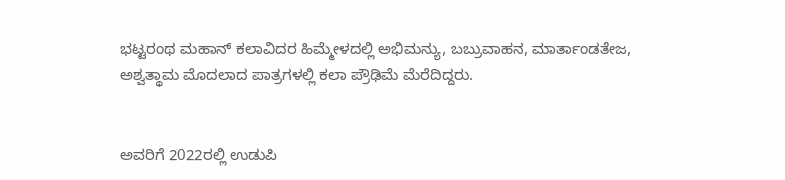ಭಟ್ಟರಂಥ ಮಹಾನ್ ಕಲಾವಿದರ ಹಿಮ್ಮೇಳದಲ್ಲಿ ಅಭಿಮನ್ಯು, ಬಬ್ರುವಾಹನ, ಮಾರ್ತಾಂಡತೇಜ, ಅಶ್ವತ್ಥಾಮ ಮೊದಲಾದ ಪಾತ್ರಗಳಲ್ಲಿ ಕಲಾ ಪ್ರೌಢಿಮೆ ಮೆರೆದಿದ್ದರು.


ಅವರಿಗೆ 2022ರಲ್ಲಿ ಉಡುಪಿ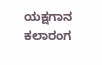ಯಕ್ಷಗಾನ ಕಲಾರಂಗ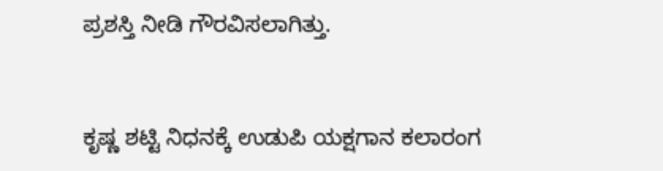ಪ್ರಶಸ್ತಿ ನೀಡಿ ಗೌರವಿಸಲಾಗಿತ್ತು.


ಕೃಷ್ಣ ಶಟ್ಟಿ ನಿಧನಕ್ಕೆ ಉಡುಪಿ ಯಕ್ಷಗಾನ ಕಲಾರಂಗ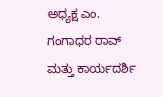ಅಧ್ಯಕ್ಷ ಎಂ. ಗಂಗಾಧರ ರಾವ್ ಮತ್ತು ಕಾರ್ಯದರ್ಶಿ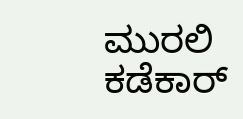ಮುರಲಿ ಕಡೆಕಾರ್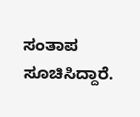ಸಂತಾಪ ಸೂಚಿಸಿದ್ದಾರೆ.